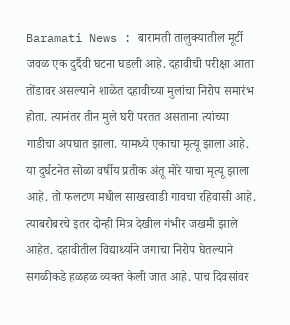Baramati News : बारामती तालुक्यातील मूर्टी जवळ एक दुर्दैवी घटना घडली आहे. दहावीची परीक्षा आता तोंडावर असल्याने शाळेत दहावीच्या मुलांचा निरोप समारंभ होता. त्यानंतर तीन मुले घरी परतत असताना त्यांच्या गाडीचा अपघात झाला. यामध्ये एकाचा मृत्यू झाला आहे.
या दुर्घटनेत सोळा वर्षीय प्रतीक अंतू मोरे याचा मृत्यू झाला आहे. तो फलटण मधील साखरवाडी गावचा रहिवासी आहे. त्याबरोबरचे इतर दोन्ही मित्र देखील गंभीर जखमी झाले आहेत. दहावीतील विद्यार्थ्याने जगाचा निरोप घेतल्याने सगळीकडे हळहळ व्यक्त केली जात आहे. पाच दिवसांवर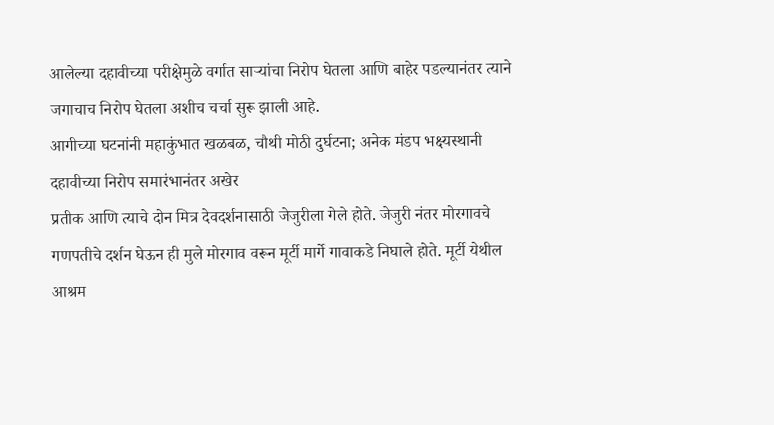आलेल्या दहावीच्या परीक्षेमुळे वर्गात साऱ्यांचा निरोप घेतला आणि बाहेर पडल्यानंतर त्याने जगाचाच निरोप घेतला अशीच चर्चा सुरू झाली आहे.
आगीच्या घटनांनी महाकुंभात खळबळ, चौथी मोठी दुर्घटना; अनेक मंडप भक्ष्यस्थानी
दहावीच्या निरोप समारंभानंतर अखेर
प्रतीक आणि त्याचे दोन मित्र देवदर्शनासाठी जेजुरीला गेले होते. जेजुरी नंतर मोरगावचे गणपतीचे दर्शन घेऊन ही मुले मोरगाव वरून मूर्टी मार्गे गावाकडे निघाले होते. मूर्टी येथील आश्रम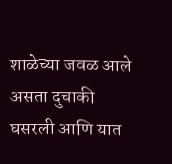शाळेच्या जवळ आले असता दुचाकी घसरली आणि यात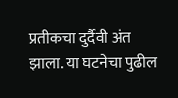प्रतीकचा दुर्दैवी अंत झाला. या घटनेचा पुढील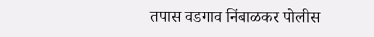तपास वडगाव निंबाळकर पोलीस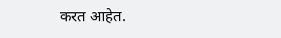करत आहेत.